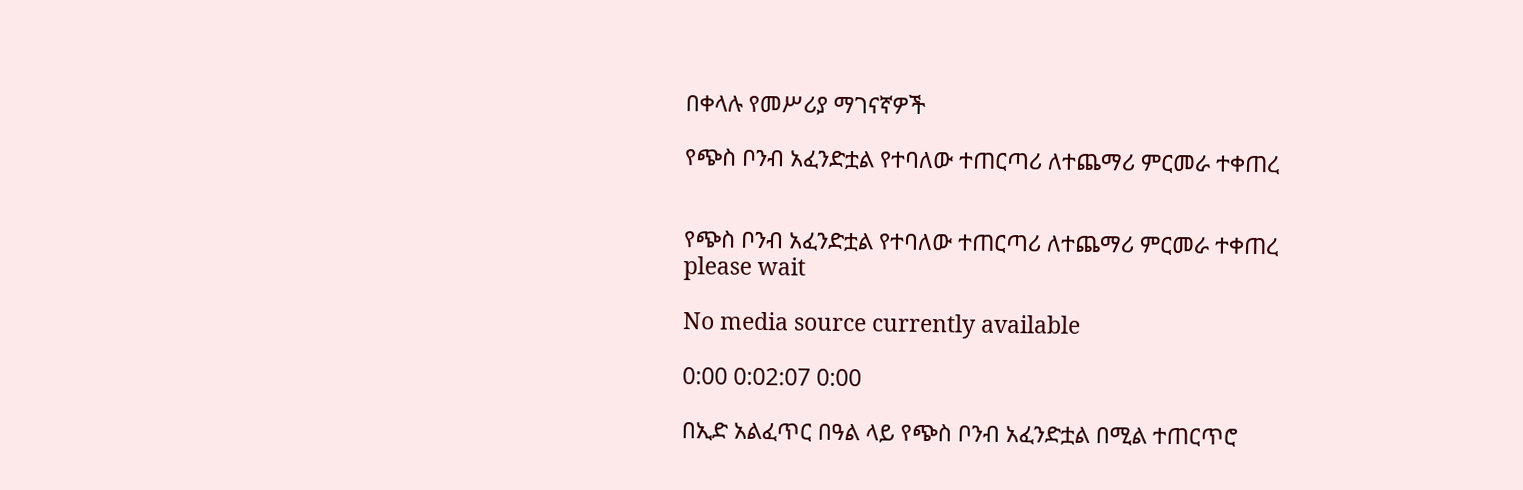በቀላሉ የመሥሪያ ማገናኛዎች

የጭስ ቦንብ አፈንድቷል የተባለው ተጠርጣሪ ለተጨማሪ ምርመራ ተቀጠረ


የጭስ ቦንብ አፈንድቷል የተባለው ተጠርጣሪ ለተጨማሪ ምርመራ ተቀጠረ
please wait

No media source currently available

0:00 0:02:07 0:00

በኢድ አልፈጥር በዓል ላይ የጭስ ቦንብ አፈንድቷል በሚል ተጠርጥሮ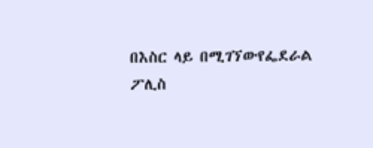በእስር ላይ በሚገኘውየፌደራል ፖሊስ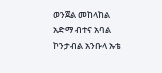ወንጀል መከላከል አድማ ብተና አባል ኮንታብል አንቡላ ኡቴ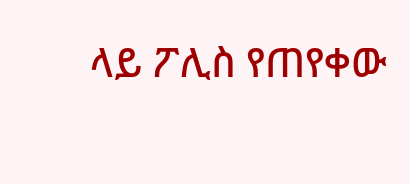ላይ ፖሊስ የጠየቀው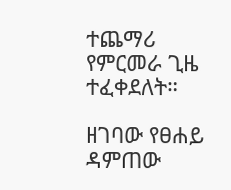ተጨማሪ የምርመራ ጊዜ ተፈቀደለት።

ዘገባው የፀሐይ ዳምጠው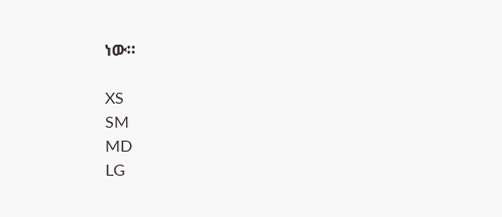ነው።

XS
SM
MD
LG